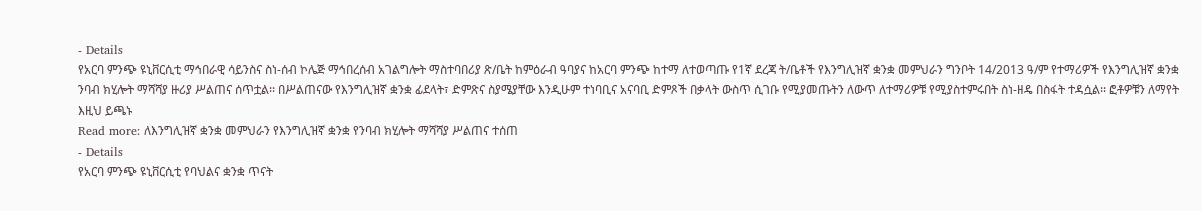- Details
የአርባ ምንጭ ዩኒቨርሲቲ ማኅበራዊ ሳይንስና ስነ-ሰብ ኮሌጅ ማኅበረሰብ አገልግሎት ማስተባበሪያ ጽ/ቤት ከምዕራብ ዓባያና ከአርባ ምንጭ ከተማ ለተወጣጡ የ1ኛ ደረጃ ት/ቤቶች የእንግሊዝኛ ቋንቋ መምህራን ግንቦት 14/2013 ዓ/ም የተማሪዎች የእንግሊዝኛ ቋንቋ ንባብ ክሂሎት ማሻሻያ ዙሪያ ሥልጠና ሰጥቷል፡፡ በሥልጠናው የእንግሊዝኛ ቋንቋ ፊደላት፣ ድምጽና ስያሜያቸው እንዲሁም ተነባቢና አናባቢ ድምጾች በቃላት ውስጥ ሲገቡ የሚያመጡትን ለውጥ ለተማሪዎቹ የሚያስተምሩበት ስነ-ዘዴ በስፋት ተዳሷል፡፡ ፎቶዎቹን ለማየት እዚህ ይጫኑ
Read more: ለእንግሊዝኛ ቋንቋ መምህራን የእንግሊዝኛ ቋንቋ የንባብ ክሂሎት ማሻሻያ ሥልጠና ተሰጠ
- Details
የአርባ ምንጭ ዩኒቨርሲቲ የባህልና ቋንቋ ጥናት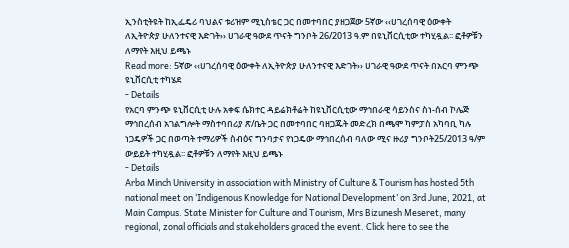ኢንስቲትዩት ከኢፌዴሪ ባህልና ቱሪዝም ሚኒስቴር ጋር በመተባበር ያዘጋጀው 5ኛው ‹‹ሀገረሰባዊ ዕውቀት ለኢትዮጵያ ሁለንተናዊ እድገት›› ሀገራዊ ዓውደ ጥናት ግንቦት 26/2013 ዓ.ም በዩኒቨርሲቲው ተካሂዷል፡፡ ፎቶዎቹን ለማየት እዚህ ይጫኑ
Read more: 5ኛው ‹‹ሀገረሰባዊ ዕውቀት ለኢትዮጵያ ሁለንተናዊ እድገት›› ሀገራዊ ዓውደ ጥናት በአርባ ምንጭ ዩኒቨርሲቲ ተካሄደ
- Details
የአርባ ምንጭ ዩኒቨርሲቲ ሁሉ አቀፍ ሴክተር ዳይሬክቶሬት ከዩኒቨርሲቲው ማኅበራዊ ሳይንስና ስነ-ሰብ ኮሌጅ ማኅበረሰብ አገልግሎት ማስተባበሪያ ጽ/ቤት ጋር በመተባበር ባዘጋጁት መድረክ በጫሞ ካምፓስ አካባቢ ካሉ ነጋዴዎች ጋር በወጣት ተማሪዎች ስብዕና ግንባታና የነጋዴው ማኅበረሰብ ባለው ሚና ዙሪያ ግንቦት25/2013 ዓ/ም ውይይት ተካሂዷል፡፡ ፎቶዎቹን ለማየት እዚህ ይጫኑ
- Details
Arba Minch University in association with Ministry of Culture & Tourism has hosted 5th national meet on ‘Indigenous Knowledge for National Development’ on 3rd June, 2021, at Main Campus. State Minister for Culture and Tourism, Mrs Bizunesh Meseret, many regional, zonal officials and stakeholders graced the event. Click here to see the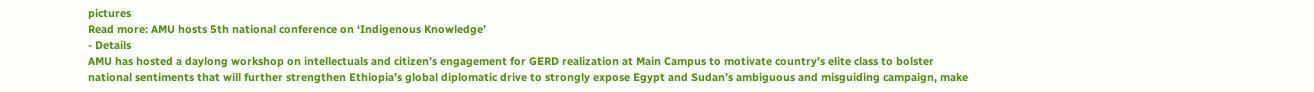pictures
Read more: AMU hosts 5th national conference on ‘Indigenous Knowledge’
- Details
AMU has hosted a daylong workshop on intellectuals and citizen’s engagement for GERD realization at Main Campus to motivate country’s elite class to bolster national sentiments that will further strengthen Ethiopia’s global diplomatic drive to strongly expose Egypt and Sudan’s ambiguous and misguiding campaign, make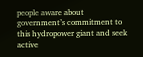people aware about government’s commitment to this hydropower giant and seek active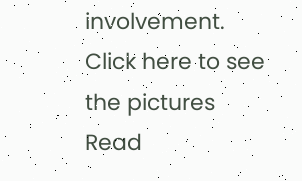involvement. Click here to see the pictures
Read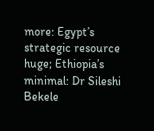more: Egypt’s strategic resource huge; Ethiopia’s minimal: Dr Sileshi Bekele